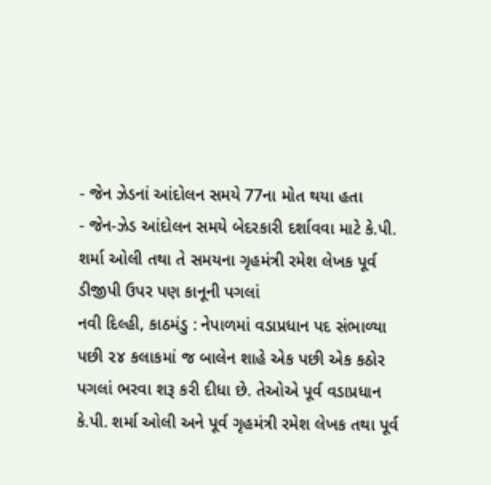- જેન ઝેડનાં આંદોલન સમયે 77ના મોત થયા હતા
- જેન-ઝેડ આંદોલન સમયે બેદરકારી દર્શાવવા માટે કે.પી. શર્મા ઓલી તથા તે સમયના ગૃહમંત્રી રમેશ લેખક પૂર્વ ડીજીપી ઉપર પણ કાનૂની પગલાં
નવી દિલ્હી, કાઠમંડુ : નેપાળમાં વડાપ્રધાન પદ સંભાળ્યા પછી ૨૪ કલાકમાં જ બાલેન શાહે એક પછી એક કઠોર પગલાં ભરવા શરૂ કરી દીધા છે. તેઓએ પૂર્વ વડાપ્રધાન કે.પી. શર્મા ઓલી અને પૂર્વ ગૃહમંત્રી રમેશ લેખક તથા પૂર્વ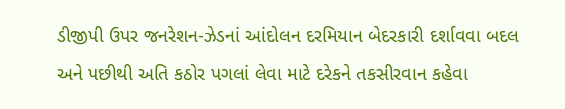ડીજીપી ઉપર જનરેશન-ઝેડનાં આંદોલન દરમિયાન બેદરકારી દર્શાવવા બદલ અને પછીથી અતિ કઠોર પગલાં લેવા માટે દરેકને તકસીરવાન કહેવા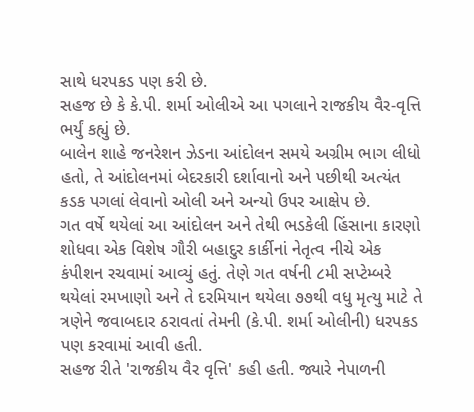સાથે ધરપકડ પણ કરી છે.
સહજ છે કે કે.પી. શર્મા ઓલીએ આ પગલાને રાજકીય વૈર-વૃત્તિ ભર્યું કહ્યું છે.
બાલેન શાહે જનરેશન ઝેડના આંદોલન સમયે અગ્રીમ ભાગ લીધો હતો, તે આંદોલનમાં બેદરકારી દર્શાવાનો અને પછીથી અત્યંત કડક પગલાં લેવાનો ઓલી અને અન્યો ઉપર આક્ષેપ છે.
ગત વર્ષે થયેલાં આ આંદોલન અને તેથી ભડકેલી હિંસાના કારણો શોધવા એક વિશેષ ગૌરી બહાદુર કાર્કીનાં નેતૃત્વ નીચે એક કંપીશન રચવામાં આવ્યું હતું. તેણે ગત વર્ષની ૮મી સપ્ટેમ્બરે થયેલાં રમખાણો અને તે દરમિયાન થયેલા ૭૭થી વધુ મૃત્યુ માટે તે ત્રણેને જવાબદાર ઠરાવતાં તેમની (કે.પી. શર્મા ઓલીની) ધરપકડ પણ કરવામાં આવી હતી.
સહજ રીતે 'રાજકીય વૈર વૃત્તિ' કહી હતી. જ્યારે નેપાળની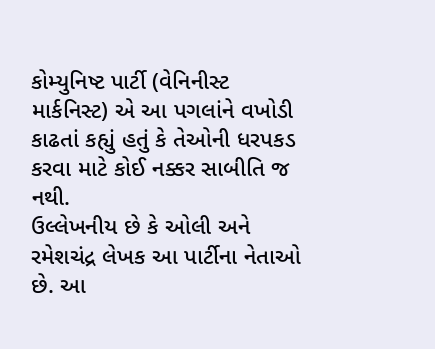કોમ્યુનિષ્ટ પાર્ટી (વેનિનીસ્ટ માર્કનિસ્ટ) એ આ પગલાંને વખોડી કાઢતાં કહ્યું હતું કે તેઓની ધરપકડ કરવા માટે કોઈ નક્કર સાબીતિ જ નથી.
ઉલ્લેખનીય છે કે ઓલી અને રમેશચંદ્ર લેખક આ પાર્ટીના નેતાઓ છે. આ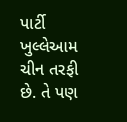પાર્ટી ખુલ્લેઆમ ચીન તરફી છે. તે પણ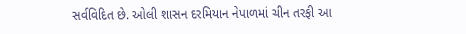સર્વવિદિત છે. ઓલી શાસન દરમિયાન નેપાળમાં ચીન તરફી આ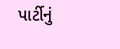પાર્ટીનું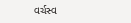વર્ચસ્વ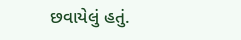છવાયેલું હતું.